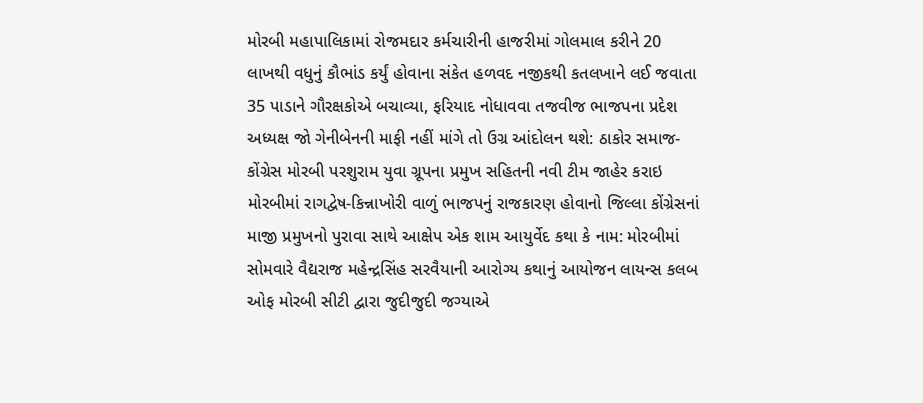મોરબી મહાપાલિકામાં રોજમદાર કર્મચારીની હાજરીમાં ગોલમાલ કરીને 20 લાખથી વધુનું કૌભાંડ કર્યું હોવાના સંકેત હળવદ નજીકથી કતલખાને લઈ જવાતા 35 પાડાને ગૌરક્ષકોએ બચાવ્યા, ફરિયાદ નોધાવવા તજવીજ ભાજપના પ્રદેશ અધ્યક્ષ જો ગેનીબેનની માફી નહીં માંગે તો ઉગ્ર આંદોલન થશે: ઠાકોર સમાજ-કોંગ્રેસ મોરબી પરશુરામ યુવા ગ્રૂપના પ્રમુખ સહિતની નવી ટીમ જાહેર કરાઇ મોરબીમાં રાગદ્વેષ-કિન્નાખોરી વાળું ભાજપનું રાજકારણ હોવાનો જિલ્લા કોંગ્રેસનાં માજી પ્રમુખનો પુરાવા સાથે આક્ષેપ એક શામ આયુર્વેદ કથા કે નામ: મોરબીમાં સોમવારે વૈદ્યરાજ મહેન્દ્રસિંહ સરવૈયાની આરોગ્ય કથાનું આયોજન લાયન્સ કલબ ઓફ મોરબી સીટી દ્વારા જુદીજુદી જગ્યાએ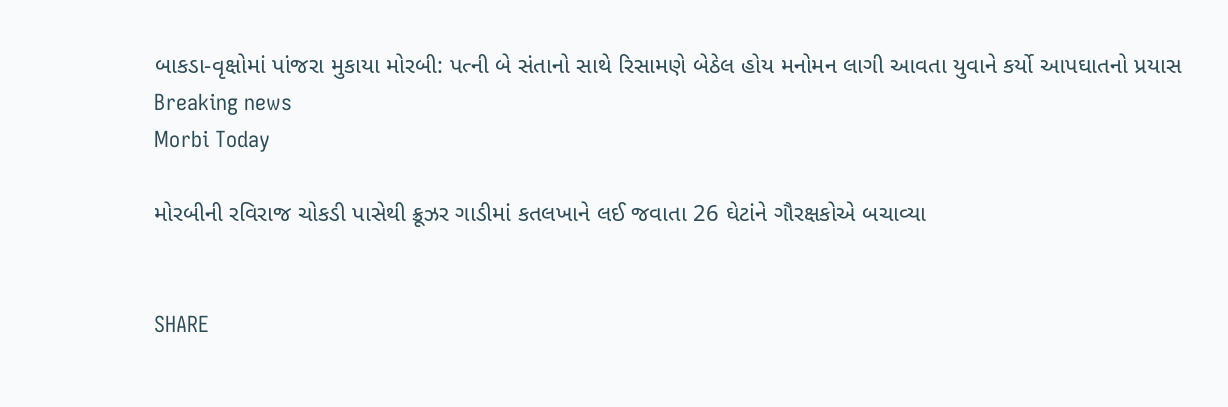બાકડા-વૃક્ષોમાં પાંજરા મુકાયા મોરબી: પત્ની બે સંતાનો સાથે રિસામણે બેઠેલ હોય મનોમન લાગી આવતા યુવાને કર્યો આપઘાતનો પ્રયાસ
Breaking news
Morbi Today

મોરબીની રવિરાજ ચોકડી પાસેથી ક્રૂઝર ગાડીમાં કતલખાને લઈ જવાતા 26 ઘેટાંને ગૌરક્ષકોએ બચાવ્યા


SHARE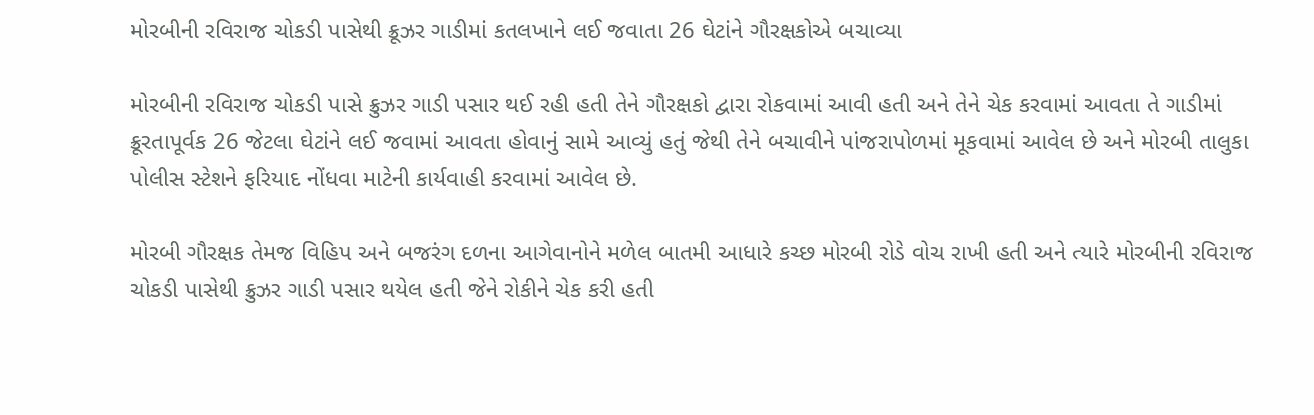મોરબીની રવિરાજ ચોકડી પાસેથી ક્રૂઝર ગાડીમાં કતલખાને લઈ જવાતા 26 ઘેટાંને ગૌરક્ષકોએ બચાવ્યા

મોરબીની રવિરાજ ચોકડી પાસે ક્રુઝર ગાડી પસાર થઈ રહી હતી તેને ગૌરક્ષકો દ્વારા રોકવામાં આવી હતી અને તેને ચેક કરવામાં આવતા તે ગાડીમાં ક્રૂરતાપૂર્વક 26 જેટલા ઘેટાંને લઈ જવામાં આવતા હોવાનું સામે આવ્યું હતું જેથી તેને બચાવીને પાંજરાપોળમાં મૂકવામાં આવેલ છે અને મોરબી તાલુકા પોલીસ સ્ટેશને ફરિયાદ નોંધવા માટેની કાર્યવાહી કરવામાં આવેલ છે.

મોરબી ગૌરક્ષક તેમજ વિહિપ અને બજરંગ દળના આગેવાનોને મળેલ બાતમી આધારે કચ્છ મોરબી રોડે વોચ રાખી હતી અને ત્યારે મોરબીની રવિરાજ ચોકડી પાસેથી ક્રુઝર ગાડી પસાર થયેલ હતી જેને રોકીને ચેક કરી હતી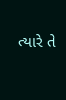ત્યારે તે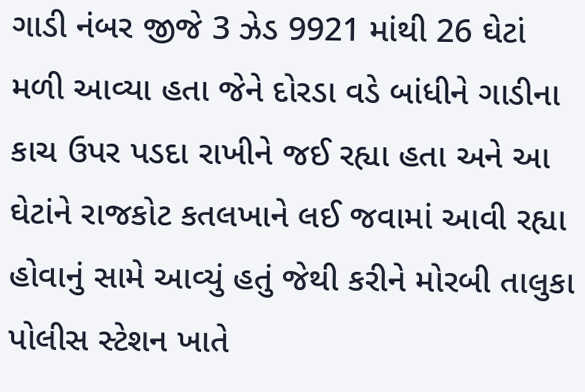ગાડી નંબર જીજે 3 ઝેડ 9921 માંથી 26 ઘેટાં મળી આવ્યા હતા જેને દોરડા વડે બાંધીને ગાડીના કાચ ઉપર પડદા રાખીને જઈ રહ્યા હતા અને આ ઘેટાંને રાજકોટ કતલખાને લઈ જવામાં આવી રહ્યા હોવાનું સામે આવ્યું હતું જેથી કરીને મોરબી તાલુકા પોલીસ સ્ટેશન ખાતે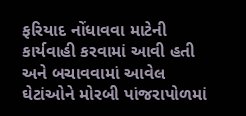ફરિયાદ નોંધાવવા માટેની કાર્યવાહી કરવામાં આવી હતી અને બચાવવામાં આવેલ ઘેટાંઓને મોરબી પાંજરાપોળમાં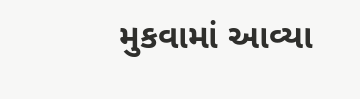મુકવામાં આવ્યા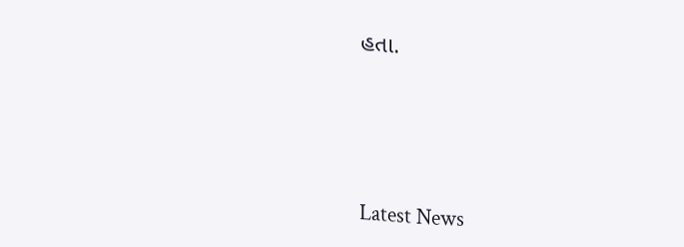હતા.






Latest News